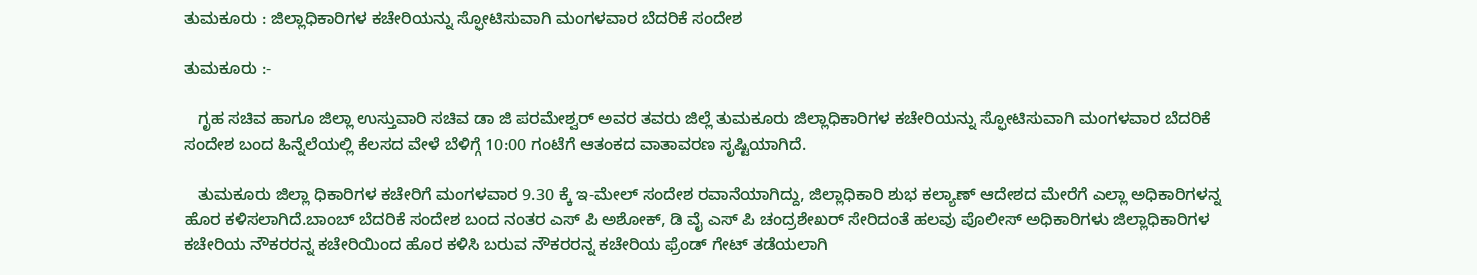ತುಮಕೂರು : ಜಿಲ್ಲಾಧಿಕಾರಿಗಳ ಕಚೇರಿಯನ್ನು ಸ್ಫೋಟಿಸುವಾಗಿ ಮಂಗಳವಾರ ಬೆದರಿಕೆ ಸಂದೇಶ

ತುಮಕೂರು :-

   ಗೃಹ ಸಚಿವ ಹಾಗೂ ಜಿಲ್ಲಾ ಉಸ್ತುವಾರಿ ಸಚಿವ ಡಾ‌ ಜಿ ಪರಮೇಶ್ವರ್ ಅವರ ತವರು ಜಿಲ್ಲೆ ತುಮಕೂರು ಜಿಲ್ಲಾಧಿಕಾರಿಗಳ ಕಚೇರಿಯನ್ನು ಸ್ಫೋಟಿಸುವಾಗಿ ಮಂಗಳವಾರ ಬೆದರಿಕೆ ಸಂದೇಶ ಬಂದ ಹಿನ್ನೆಲೆಯಲ್ಲಿ ಕೆಲಸದ ವೇಳೆ ಬೆಳಿಗ್ಗೆ 10:00 ಗಂಟೆಗೆ ಆತಂಕದ ವಾತಾವರಣ ಸೃಷ್ಟಿಯಾಗಿದೆ.

   ತುಮಕೂರು ಜಿಲ್ಲಾ ಧಿಕಾರಿಗಳ ಕಚೇರಿಗೆ ಮಂಗಳವಾರ 9.30 ಕ್ಕೆ ಇ-ಮೇಲ್ ಸಂದೇಶ ರವಾನೆಯಾಗಿದ್ದು, ಜಿಲ್ಲಾಧಿಕಾರಿ ಶುಭ ಕಲ್ಯಾಣ್ ಆದೇಶದ ಮೇರೆಗೆ ಎಲ್ಲಾ ಅಧಿಕಾರಿಗಳನ್ನ ಹೊರ ಕಳಿಸಲಾಗಿದೆ.ಬಾಂಬ್ ಬೆದರಿಕೆ ಸಂದೇಶ ಬಂದ ನಂತರ ಎಸ್ ಪಿ ಅಶೋಕ್, ಡಿ ವೈ ಎಸ್ ಪಿ ಚಂದ್ರಶೇಖರ್ ಸೇರಿದಂತೆ ಹಲವು ಪೊಲೀಸ್ ಅಧಿಕಾರಿಗಳು ಜಿಲ್ಲಾಧಿಕಾರಿಗಳ ಕಚೇರಿಯ ನೌಕರರನ್ನ ಕಚೇರಿಯಿಂದ ಹೊರ ಕಳಿಸಿ ಬರುವ ನೌಕರರನ್ನ ಕಚೇರಿಯ ಫ್ರೆಂಡ್ ಗೇಟ್ ತಡೆಯಲಾಗಿ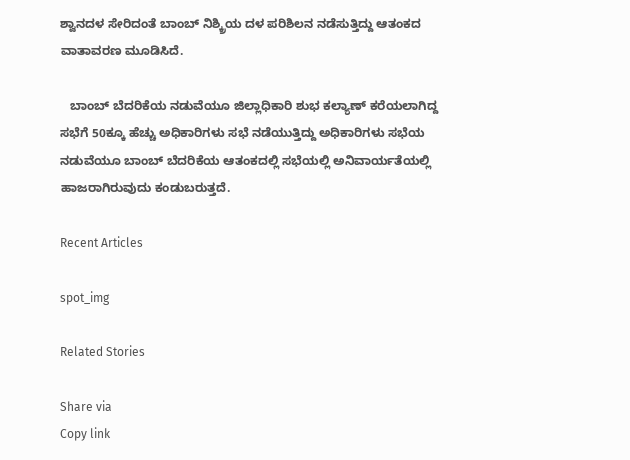ಶ್ವಾನದಳ ಸೇರಿದಂತೆ ಬಾಂಬ್ ನಿಶ್ಕ್ರಿಯ ದಳ ಪರಿಶಿಲನ ನಡೆಸುತ್ತಿದ್ದು ಆತಂಕದ ವಾತಾವರಣ ಮೂಡಿಸಿದೆ.

   ಬಾಂಬ್ ಬೆದರಿಕೆಯ ನಡುವೆಯೂ ಜಿಲ್ಲಾಧಿಕಾರಿ ಶುಭ ಕಲ್ಯಾಣ್ ಕರೆಯಲಾಗಿದ್ದ ಸಭೆಗೆ 50ಕ್ಕೂ ಹೆಚ್ಚು ಅಧಿಕಾರಿಗಳು ಸಭೆ ನಡೆಯುತ್ತಿದ್ದು ಅಧಿಕಾರಿಗಳು ಸಭೆಯ ನಡುವೆಯೂ ಬಾಂಬ್ ಬೆದರಿಕೆಯ ಆತಂಕದಲ್ಲಿ ಸಭೆಯಲ್ಲಿ ಅನಿವಾರ್ಯತೆಯಲ್ಲಿ ಹಾಜರಾಗಿರುವುದು ಕಂಡುಬರುತ್ತದೆ.

Recent Articles

spot_img

Related Stories

Share via
Copy link